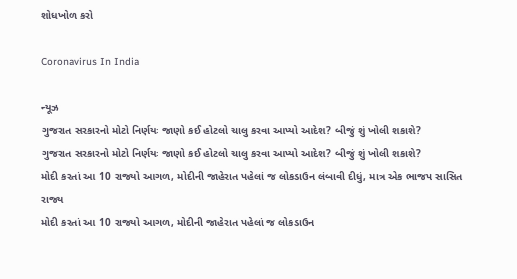શોધખોળ કરો

Coronavirus In India

ન્યૂઝ
ગુજરાત સરકારનો મોટો નિર્ણયઃ જાણો કઈ હોટલો ચાલુ કરવા આપ્યો આદેશ? બીજું શું ખોલી શકાશે?
ગુજરાત સરકારનો મોટો નિર્ણયઃ જાણો કઈ હોટલો ચાલુ કરવા આપ્યો આદેશ? બીજું શું ખોલી શકાશે?
મોદી કરતાં આ 10 રાજ્યો આગળ, મોદીની જાહેરાત પહેલાં જ લોકડાઉન લંબાવી દીધું, માત્ર એક ભાજપ સાસિત રાજ્ય
મોદી કરતાં આ 10 રાજ્યો આગળ, મોદીની જાહેરાત પહેલાં જ લોકડાઉન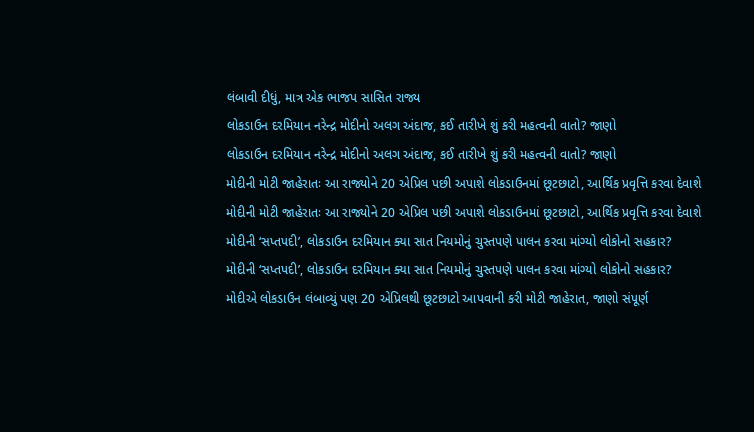લંબાવી દીધું, માત્ર એક ભાજપ સાસિત રાજ્ય
લોકડાઉન દરમિયાન નરેન્દ્ર મોદીનો અલગ અંદાજ, કઈ તારીખે શું કરી મહત્વની વાતો? જાણો
લોકડાઉન દરમિયાન નરેન્દ્ર મોદીનો અલગ અંદાજ, કઈ તારીખે શું કરી મહત્વની વાતો? જાણો
મોદીની મોટી જાહેરાતઃ આ રાજ્યોને 20 એપ્રિલ પછી અપાશે લોકડાઉનમાં છૂટછાટો, આર્થિક પ્રવૃત્તિ કરવા દેવાશે
મોદીની મોટી જાહેરાતઃ આ રાજ્યોને 20 એપ્રિલ પછી અપાશે લોકડાઉનમાં છૂટછાટો, આર્થિક પ્રવૃત્તિ કરવા દેવાશે
મોદીની ‘સપ્તપદી’, લોકડાઉન દરમિયાન ક્યા સાત નિયમોનું ચુસ્તપણે પાલન કરવા માંગ્યો લોકોનો સહકાર?
મોદીની ‘સપ્તપદી’, લોકડાઉન દરમિયાન ક્યા સાત નિયમોનું ચુસ્તપણે પાલન કરવા માંગ્યો લોકોનો સહકાર?
મોદીએ લોકડાઉન લંબાવ્યું પણ 20 એપ્રિલથી છૂટછાટો આપવાની કરી મોટી જાહેરાત, જાણો સંપૂર્ણ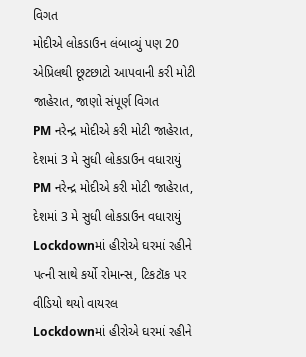વિગત
મોદીએ લોકડાઉન લંબાવ્યું પણ 20 એપ્રિલથી છૂટછાટો આપવાની કરી મોટી જાહેરાત, જાણો સંપૂર્ણ વિગત
PM નરેન્દ્ર મોદીએ કરી મોટી જાહેરાત, દેશમાં 3 મે સુધી લોકડાઉન વધારાયું
PM નરેન્દ્ર મોદીએ કરી મોટી જાહેરાત, દેશમાં 3 મે સુધી લોકડાઉન વધારાયું
Lockdownમાં હીરોએ ઘરમાં રહીને પત્ની સાથે કર્યો રોમાન્સ, ટિકટૉક પર વીડિયો થયો વાયરલ
Lockdownમાં હીરોએ ઘરમાં રહીને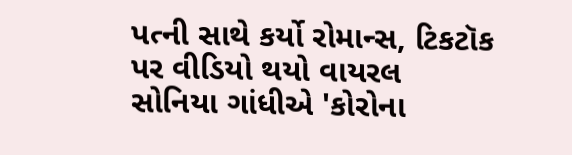પત્ની સાથે કર્યો રોમાન્સ, ટિકટૉક પર વીડિયો થયો વાયરલ
સોનિયા ગાંધીએ 'કોરોના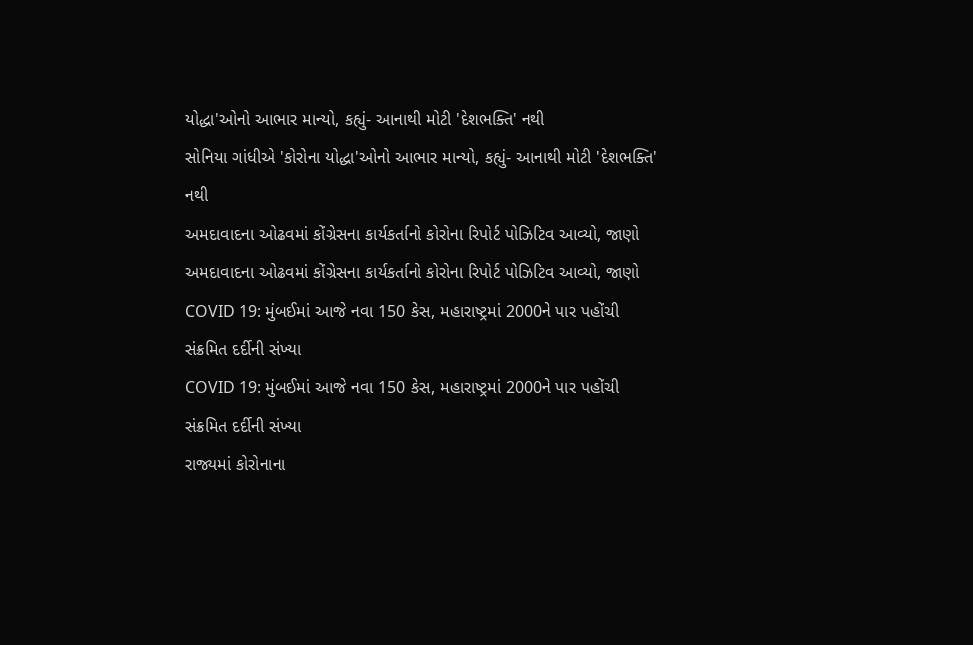યોદ્ધા'ઓનો આભાર માન્યો, કહ્યું- આનાથી મોટી 'દેશભક્તિ' નથી
સોનિયા ગાંધીએ 'કોરોના યોદ્ધા'ઓનો આભાર માન્યો, કહ્યું- આનાથી મોટી 'દેશભક્તિ' નથી
અમદાવાદના ઓઢવમાં કોંગ્રેસના કાર્યકર્તાનો કોરોના રિપોર્ટ પોઝિટિવ આવ્યો, જાણો
અમદાવાદના ઓઢવમાં કોંગ્રેસના કાર્યકર્તાનો કોરોના રિપોર્ટ પોઝિટિવ આવ્યો, જાણો
COVID 19: મુંબઈમાં આજે નવા 150 કેસ, મહારાષ્ટ્રમાં 2000ને પાર પહોંચી સંક્રમિત દર્દીની સંખ્યા
COVID 19: મુંબઈમાં આજે નવા 150 કેસ, મહારાષ્ટ્રમાં 2000ને પાર પહોંચી સંક્રમિત દર્દીની સંખ્યા
રાજ્યમાં કોરોનાના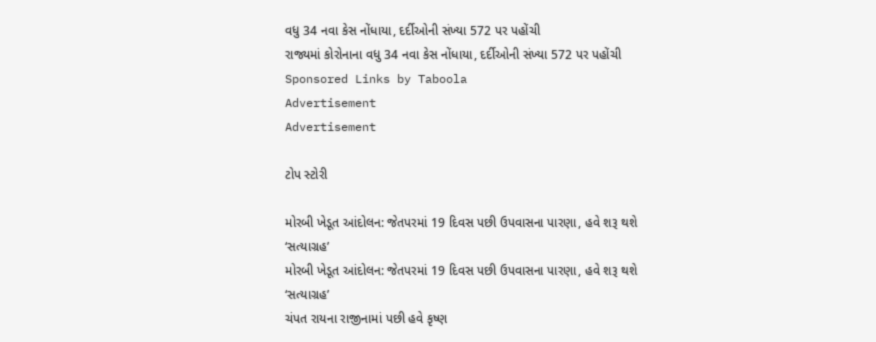વધુ 34 નવા કેસ નોંધાયા, દર્દીઓની સંખ્યા 572 પર પહોંચી
રાજ્યમાં કોરોનાના વધુ 34 નવા કેસ નોંધાયા, દર્દીઓની સંખ્યા 572 પર પહોંચી
Sponsored Links by Taboola
Advertisement
Advertisement

ટોપ સ્ટોરી

મોરબી ખેડૂત આંદોલન: જેતપરમાં 19 દિવસ પછી ઉપવાસના પારણા, હવે શરૂ થશે ‘સત્યાગ્રહ’
મોરબી ખેડૂત આંદોલન: જેતપરમાં 19 દિવસ પછી ઉપવાસના પારણા, હવે શરૂ થશે ‘સત્યાગ્રહ’
ચંપત રાયના રાજીનામાં પછી હવે કૃષ્ણ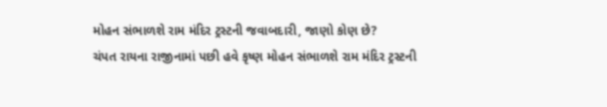મોહન સંભાળશે રામ મંદિર ટ્રસ્ટની જવાબદારી, જાણો કોણ છે?
ચંપત રાયના રાજીનામાં પછી હવે કૃષ્ણ મોહન સંભાળશે રામ મંદિર ટ્રસ્ટની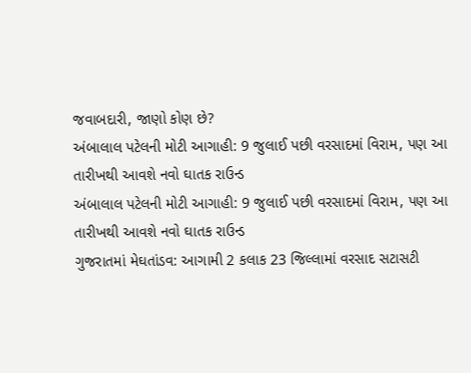જવાબદારી, જાણો કોણ છે?
અંબાલાલ પટેલની મોટી આગાહી: 9 જુલાઈ પછી વરસાદમાં વિરામ, પણ આ તારીખથી આવશે નવો ઘાતક રાઉન્ડ
અંબાલાલ પટેલની મોટી આગાહી: 9 જુલાઈ પછી વરસાદમાં વિરામ, પણ આ તારીખથી આવશે નવો ઘાતક રાઉન્ડ
ગુજરાતમાં મેઘતાંડવ: આગામી 2 કલાક 23 જિલ્લામાં વરસાદ સટાસટી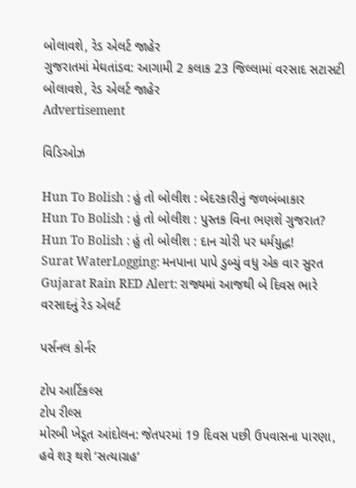બોલાવશે, રેડ એલર્ટ જાહેર
ગુજરાતમાં મેઘતાંડવ: આગામી 2 કલાક 23 જિલ્લામાં વરસાદ સટાસટી બોલાવશે, રેડ એલર્ટ જાહેર
Advertisement

વિડિઓઝ

Hun To Bolish : હું તો બોલીશ : બેદરકારીનું જળબંબાકાર
Hun To Bolish : હું તો બોલીશ : પુસ્તક વિના ભણશે ગુજરાત?
Hun To Bolish : હું તો બોલીશ : દાન ચોરી પર ધર્મયુદ્ધ!
Surat WaterLogging: મનપાના પાપે ડુબ્યું વધુ એક વાર સુરત
Gujarat Rain RED Alert: રાજ્યમાં આજથી બે દિવસ ભારે વરસાદનું રેડ એલર્ટ

પર્સનલ કોર્નર

ટોપ આર્ટિકલ્સ
ટોપ રીલ્સ
મોરબી ખેડૂત આંદોલન: જેતપરમાં 19 દિવસ પછી ઉપવાસના પારણા, હવે શરૂ થશે ‘સત્યાગ્રહ’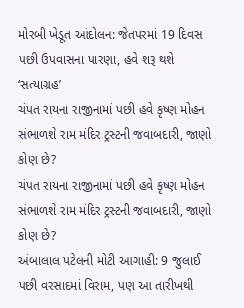મોરબી ખેડૂત આંદોલન: જેતપરમાં 19 દિવસ પછી ઉપવાસના પારણા, હવે શરૂ થશે ‘સત્યાગ્રહ’
ચંપત રાયના રાજીનામાં પછી હવે કૃષ્ણ મોહન સંભાળશે રામ મંદિર ટ્રસ્ટની જવાબદારી, જાણો કોણ છે?
ચંપત રાયના રાજીનામાં પછી હવે કૃષ્ણ મોહન સંભાળશે રામ મંદિર ટ્રસ્ટની જવાબદારી, જાણો કોણ છે?
અંબાલાલ પટેલની મોટી આગાહી: 9 જુલાઈ પછી વરસાદમાં વિરામ, પણ આ તારીખથી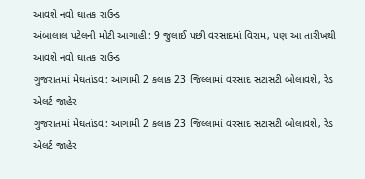આવશે નવો ઘાતક રાઉન્ડ
અંબાલાલ પટેલની મોટી આગાહી: 9 જુલાઈ પછી વરસાદમાં વિરામ, પણ આ તારીખથી આવશે નવો ઘાતક રાઉન્ડ
ગુજરાતમાં મેઘતાંડવ: આગામી 2 કલાક 23 જિલ્લામાં વરસાદ સટાસટી બોલાવશે, રેડ એલર્ટ જાહેર
ગુજરાતમાં મેઘતાંડવ: આગામી 2 કલાક 23 જિલ્લામાં વરસાદ સટાસટી બોલાવશે, રેડ એલર્ટ જાહેર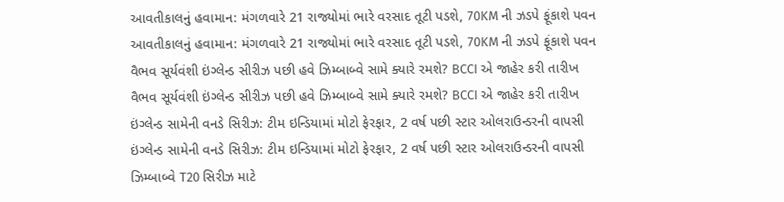આવતીકાલનું હવામાન: મંગળવારે 21 રાજ્યોમાં ભારે વરસાદ તૂટી પડશે, 70KM ની ઝડપે ફૂંકાશે પવન
આવતીકાલનું હવામાન: મંગળવારે 21 રાજ્યોમાં ભારે વરસાદ તૂટી પડશે, 70KM ની ઝડપે ફૂંકાશે પવન
વૈભવ સૂર્યવંશી ઇંગ્લેન્ડ સીરીઝ પછી હવે ઝિમ્બાબ્વે સામે ક્યારે રમશે? BCCI એ જાહેર કરી તારીખ
વૈભવ સૂર્યવંશી ઇંગ્લેન્ડ સીરીઝ પછી હવે ઝિમ્બાબ્વે સામે ક્યારે રમશે? BCCI એ જાહેર કરી તારીખ
ઇંગ્લેન્ડ સામેની વનડે સિરીઝ: ટીમ ઇન્ડિયામાં મોટો ફેરફાર, 2 વર્ષ પછી સ્ટાર ઓલરાઉન્ડરની વાપસી
ઇંગ્લેન્ડ સામેની વનડે સિરીઝ: ટીમ ઇન્ડિયામાં મોટો ફેરફાર, 2 વર્ષ પછી સ્ટાર ઓલરાઉન્ડરની વાપસી
ઝિમ્બાબ્વે T20 સિરીઝ માટે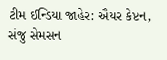ટીમ ઈન્ડિયા જાહેર: ઐયર કેપ્ટન, સંજુ સેમસન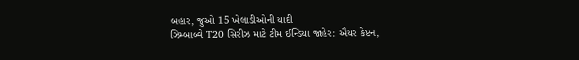બહાર, જુઓ 15 ખેલાડીઓની યાદી
ઝિમ્બાબ્વે T20 સિરીઝ માટે ટીમ ઈન્ડિયા જાહેર: ઐયર કેપ્ટન,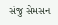સંજુ સેમસન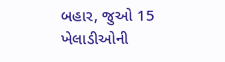બહાર, જુઓ 15 ખેલાડીઓની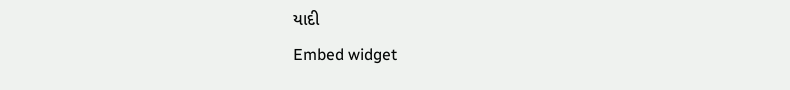યાદી
Embed widget